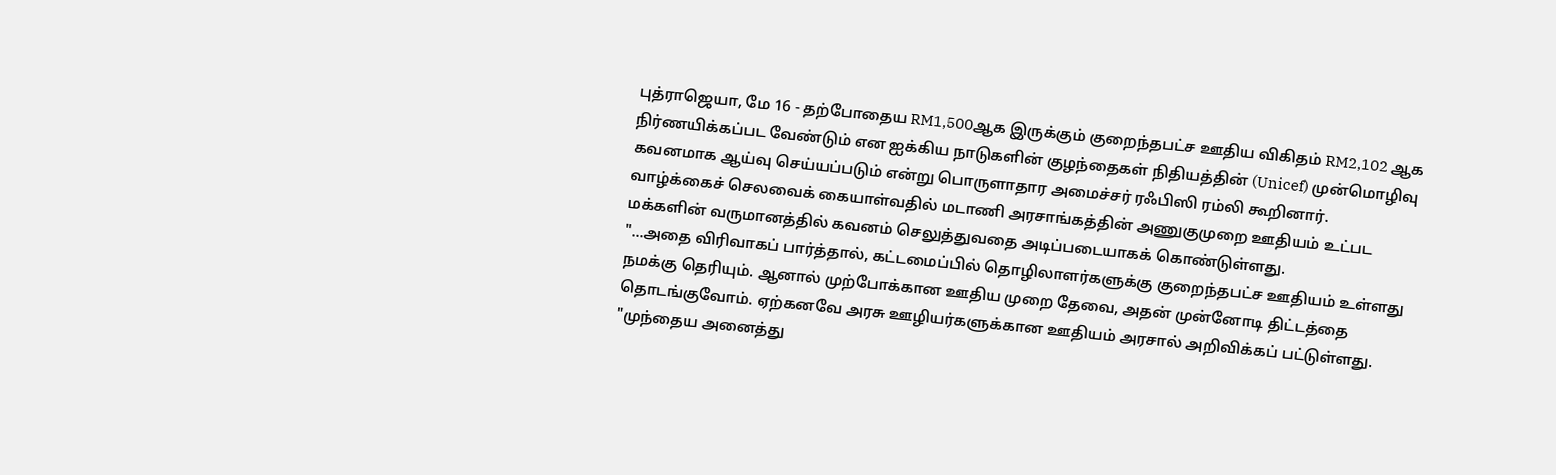புத்ராஜெயா, மே 16 - தற்போதைய RM1,500ஆக இருக்கும் குறைந்தபட்ச ஊதிய விகிதம் RM2,102 ஆக நிர்ணயிக்கப்பட வேண்டும் என ஐக்கிய நாடுகளின் குழந்தைகள் நிதியத்தின் (Unicef) முன்மொழிவு கவனமாக ஆய்வு செய்யப்படும் என்று பொருளாதார அமைச்சர் ரஃபிஸி ரம்லி கூறினார்.
வாழ்க்கைச் செலவைக் கையாள்வதில் மடாணி அரசாங்கத்தின் அணுகுமுறை ஊதியம் உட்பட மக்களின் வருமானத்தில் கவனம் செலுத்துவதை அடிப்படையாகக் கொண்டுள்ளது.
"...அதை விரிவாகப் பார்த்தால், கட்டமைப்பில் தொழிலாளர்களுக்கு குறைந்தபட்ச ஊதியம் உள்ளது நமக்கு தெரியும். ஆனால் முற்போக்கான ஊதிய முறை தேவை, அதன் முன்னோடி திட்டத்தை தொடங்குவோம். ஏற்கனவே அரசு ஊழியர்களுக்கான ஊதியம் அரசால் அறிவிக்கப் பட்டுள்ளது.
"முந்தைய அனைத்து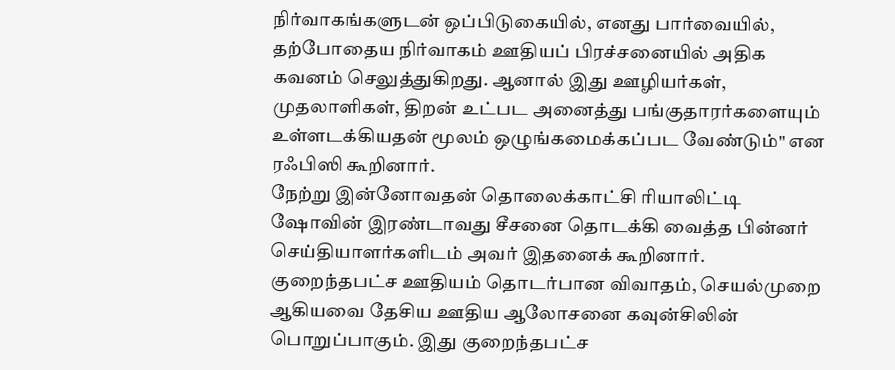நிர்வாகங்களுடன் ஒப்பிடுகையில், எனது பார்வையில், தற்போதைய நிர்வாகம் ஊதியப் பிரச்சனையில் அதிக கவனம் செலுத்துகிறது. ஆனால் இது ஊழியர்கள், முதலாளிகள், திறன் உட்பட அனைத்து பங்குதாரர்களையும் உள்ளடக்கியதன் மூலம் ஒழுங்கமைக்கப்பட வேண்டும்" என ரஃபிஸி கூறினார்.
நேற்று இன்னோவதன் தொலைக்காட்சி ரியாலிட்டி ஷோவின் இரண்டாவது சீசனை தொடக்கி வைத்த பின்னர் செய்தியாளர்களிடம் அவர் இதனைக் கூறினார்.
குறைந்தபட்ச ஊதியம் தொடர்பான விவாதம், செயல்முறை ஆகியவை தேசிய ஊதிய ஆலோசனை கவுன்சிலின் பொறுப்பாகும். இது குறைந்தபட்ச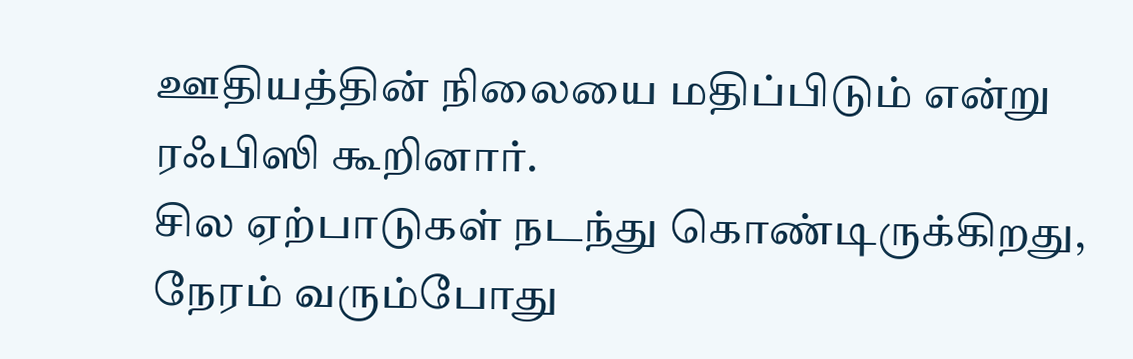ஊதியத்தின் நிலையை மதிப்பிடும் என்று ரஃபிஸி கூறினார்.
சில ஏற்பாடுகள் நடந்து கொண்டிருக்கிறது, நேரம் வரும்போது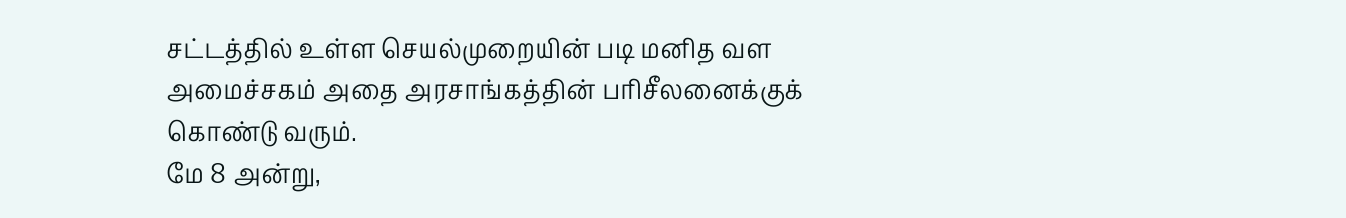சட்டத்தில் உள்ள செயல்முறையின் படி மனித வள அமைச்சகம் அதை அரசாங்கத்தின் பரிசீலனைக்குக் கொண்டு வரும்.
மே 8 அன்று,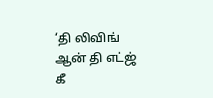‘தி லிவிங் ஆன் தி எட்ஜ் கீ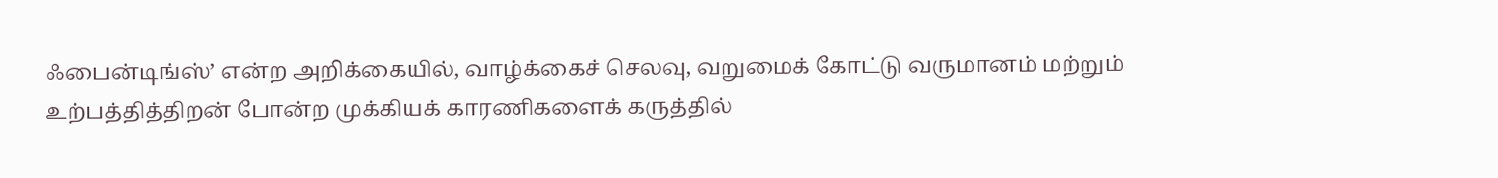ஃபைன்டிங்ஸ்’ என்ற அறிக்கையில், வாழ்க்கைச் செலவு, வறுமைக் கோட்டு வருமானம் மற்றும் உற்பத்தித்திறன் போன்ற முக்கியக் காரணிகளைக் கருத்தில்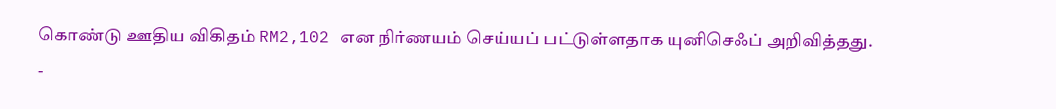கொண்டு ஊதிய விகிதம் RM2,102 என நிர்ணயம் செய்யப் பட்டுள்ளதாக யுனிசெஃப் அறிவித்தது.
-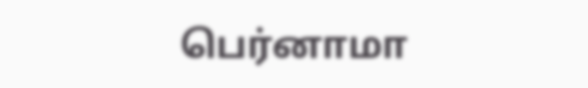பெர்னாமா